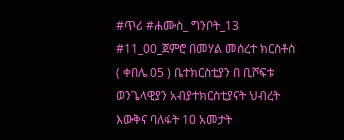#ጥሪ #ሐሙስ_ ግንቦት_13 #11_00_ጀምሮ በመሃል መሰረተ ክርስቶስ ( ቀበሌ 05 ) ቤተክርስቲያን በ ቢሾፍቱ ወንጌላዊያን አብያተክርስቲያናት ህብረት እውቅና ባለፋት 10 አመታት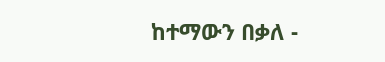ከተማውን በቃለ -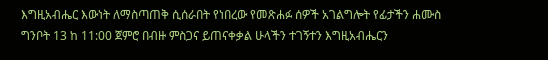እግዚአብሔር እውነት ለማስጣጠቅ ሲሰራበት የነበረው የመጽሐፉ ሰዎች አገልግሎት የፊታችን ሐሙስ ግንቦት 13 ከ 11:00 ጀምሮ በብዙ ምስጋና ይጠናቀቃል ሁላችን ተገኝተን እግዚአብሔርን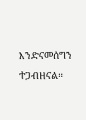እንድናመሰግን ተጋብዘናል።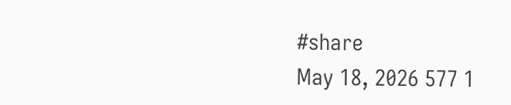#share
May 18, 2026 577 1